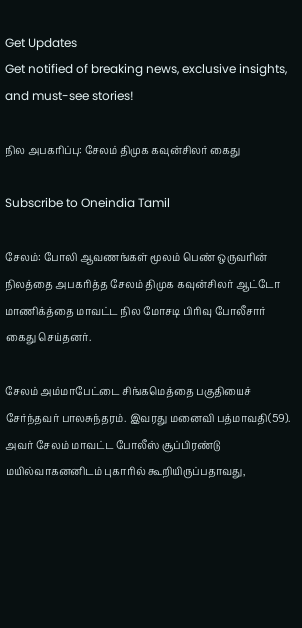Get Updates
Get notified of breaking news, exclusive insights, and must-see stories!

நில அபகரிப்பு: சேலம் திமுக கவுன்சிலர் கைது

Subscribe to Oneindia Tamil

சேலம்: போலி ஆவணங்கள் மூலம் பெண் ஒருவரின் நிலத்தை அபகரித்த சேலம் திமுக கவுன்சிலர் ஆட்டோ மாணிக்த்தை மாவட்ட நில மோசடி பிரிவு போலீசார் கைது செய்தனர்.

சேலம் அம்மாபேட்டை சிங்கமெத்தை பகுதியைச் சேர்ந்தவர் பாலசுந்தரம். இவரது மனைவி பத்மாவதி(59). அவர் சேலம் மாவட்ட போலீஸ் சூப்பிரண்டு மயில்வாகனனிடம் புகாரில் கூறியிருப்பதாவது,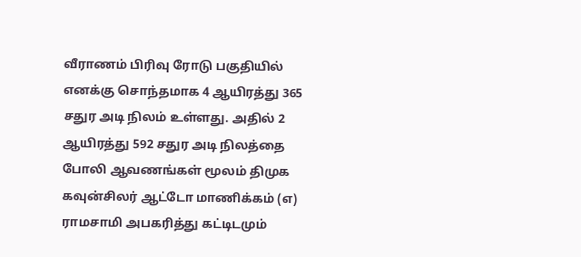வீராணம் பிரிவு ரோடு பகுதியில் எனக்கு சொந்தமாக 4 ஆயிரத்து 365 சதுர அடி நிலம் உள்ளது. அதில் 2 ஆயிரத்து 592 சதுர அடி நிலத்தை போலி ஆவணங்கள் மூலம் திமுக கவுன்சிலர் ஆட்டோ மாணிக்கம் (எ) ராமசாமி அபகரித்து கட்டிடமும்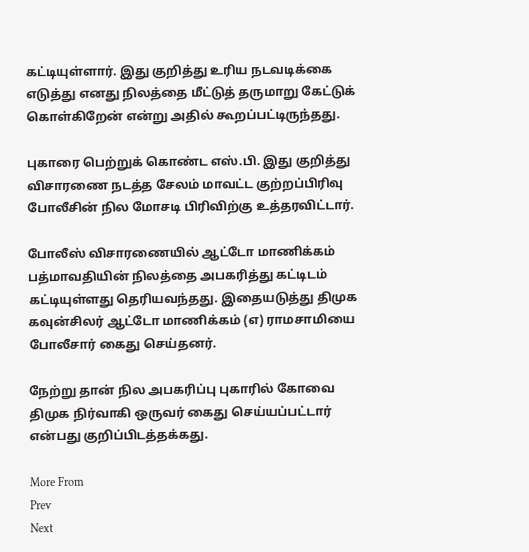கட்டியுள்ளார். இது குறித்து உரிய நடவடிக்கை எடுத்து எனது நிலத்தை மீட்டுத் தருமாறு கேட்டுக் கொள்கிறேன் என்று அதில் கூறப்பட்டிருந்தது.

புகாரை பெற்றுக் கொண்ட எஸ்.பி. இது குறித்து விசாரணை நடத்த சேலம் மாவட்ட குற்றப்பிரிவு போலீசின் நில மோசடி பிரிவிற்கு உத்தரவிட்டார்.

போலீஸ் விசாரணையில் ஆட்டோ மாணிக்கம் பத்மாவதியின் நிலத்தை அபகரித்து கட்டிடம் கட்டியுள்ளது தெரியவந்தது. இதையடுத்து திமுக கவுன்சிலர் ஆட்டோ மாணிக்கம் (எ) ராமசாமியை போலீசார் கைது செய்தனர்.

நேற்று தான் நில அபகரிப்பு புகாரில் கோவை திமுக நிர்வாகி ஒருவர் கைது செய்யப்பட்டார் என்பது குறிப்பிடத்தக்கது.

More From
Prev
Next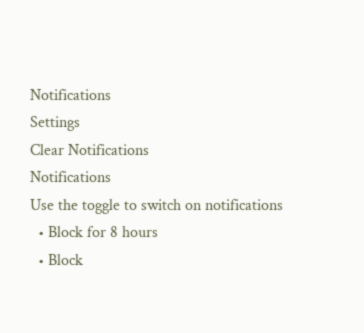Notifications
Settings
Clear Notifications
Notifications
Use the toggle to switch on notifications
  • Block for 8 hours
  • Block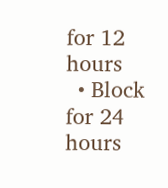for 12 hours
  • Block for 24 hours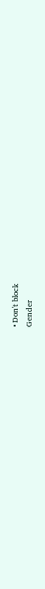• Don't block
Gender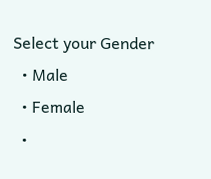Select your Gender
  • Male
  • Female
  •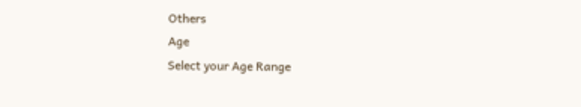Others
Age
Select your Age Range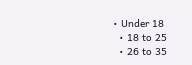• Under 18
  • 18 to 25
  • 26 to 35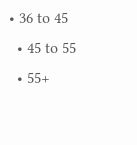• 36 to 45
  • 45 to 55
  • 55+